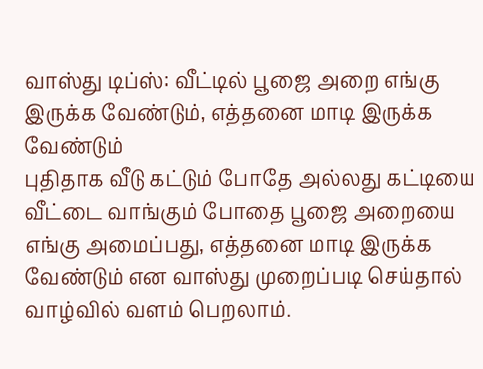வாஸ்து டிப்ஸ்: வீட்டில் பூஜை அறை எங்கு இருக்க வேண்டும், எத்தனை மாடி இருக்க வேண்டும்
புதிதாக வீடு கட்டும் போதே அல்லது கட்டியை வீட்டை வாங்கும் போதை பூஜை அறையை எங்கு அமைப்பது, எத்தனை மாடி இருக்க வேண்டும் என வாஸ்து முறைப்படி செய்தால் வாழ்வில் வளம் பெறலாம்.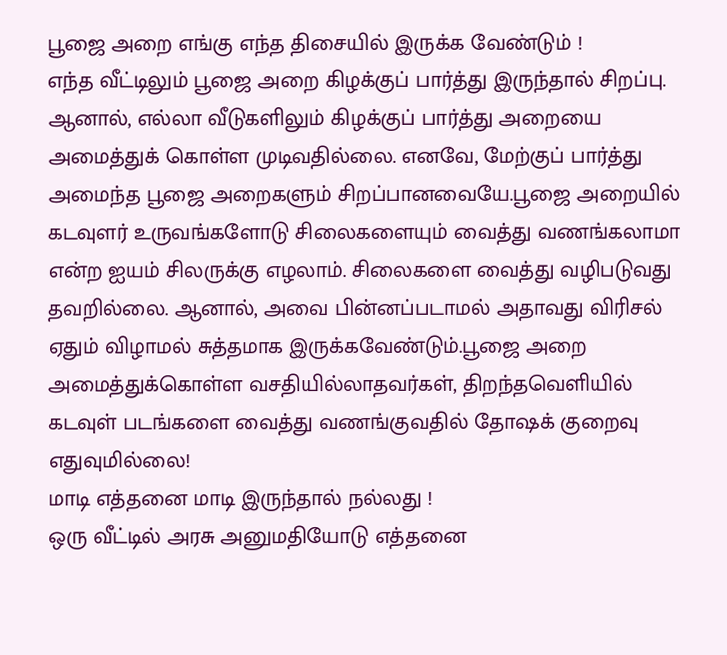பூஜை அறை எங்கு எந்த திசையில் இருக்க வேண்டும் !
எந்த வீட்டிலும் பூஜை அறை கிழக்குப் பார்த்து இருந்தால் சிறப்பு. ஆனால், எல்லா வீடுகளிலும் கிழக்குப் பார்த்து அறையை அமைத்துக் கொள்ள முடிவதில்லை. எனவே, மேற்குப் பார்த்து அமைந்த பூஜை அறைகளும் சிறப்பானவையே.பூஜை அறையில் கடவுளர் உருவங்களோடு சிலைகளையும் வைத்து வணங்கலாமா என்ற ஐயம் சிலருக்கு எழலாம். சிலைகளை வைத்து வழிபடுவது தவறில்லை. ஆனால், அவை பின்னப்படாமல் அதாவது விரிசல் ஏதும் விழாமல் சுத்தமாக இருக்கவேண்டும்.பூஜை அறை அமைத்துக்கொள்ள வசதியில்லாதவர்கள், திறந்தவெளியில் கடவுள் படங்களை வைத்து வணங்குவதில் தோஷக் குறைவு எதுவுமில்லை!
மாடி எத்தனை மாடி இருந்தால் நல்லது !
ஒரு வீட்டில் அரசு அனுமதியோடு எத்தனை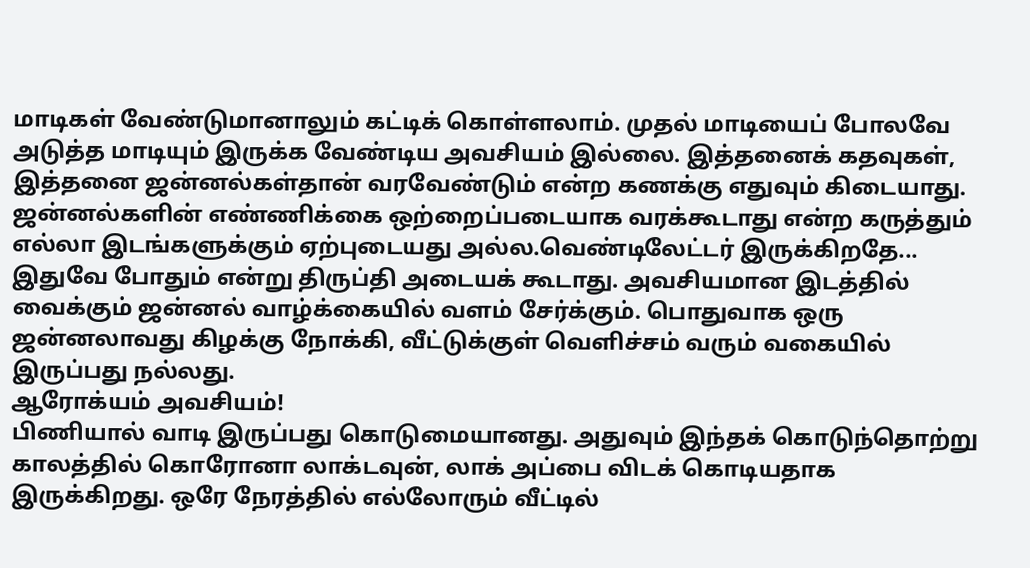மாடிகள் வேண்டுமானாலும் கட்டிக் கொள்ளலாம். முதல் மாடியைப் போலவே அடுத்த மாடியும் இருக்க வேண்டிய அவசியம் இல்லை. இத்தனைக் கதவுகள், இத்தனை ஜன்னல்கள்தான் வரவேண்டும் என்ற கணக்கு எதுவும் கிடையாது. ஜன்னல்களின் எண்ணிக்கை ஒற்றைப்படையாக வரக்கூடாது என்ற கருத்தும் எல்லா இடங்களுக்கும் ஏற்புடையது அல்ல.வெண்டிலேட்டர் இருக்கிறதே... இதுவே போதும் என்று திருப்தி அடையக் கூடாது. அவசியமான இடத்தில் வைக்கும் ஜன்னல் வாழ்க்கையில் வளம் சேர்க்கும். பொதுவாக ஒரு ஜன்னலாவது கிழக்கு நோக்கி, வீட்டுக்குள் வெளிச்சம் வரும் வகையில் இருப்பது நல்லது.
ஆரோக்யம் அவசியம்!
பிணியால் வாடி இருப்பது கொடுமையானது. அதுவும் இந்தக் கொடுந்தொற்று காலத்தில் கொரோனா லாக்டவுன், லாக் அப்பை விடக் கொடியதாக இருக்கிறது. ஒரே நேரத்தில் எல்லோரும் வீட்டில்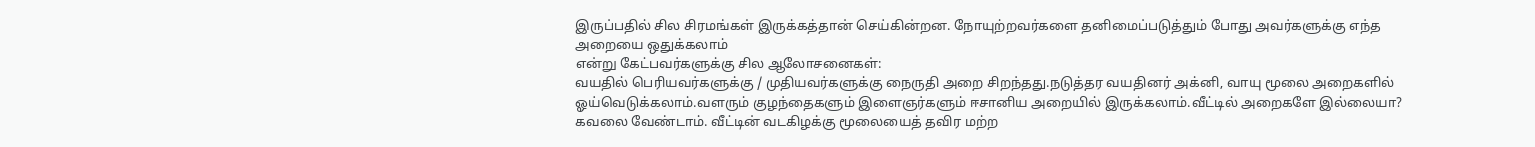இருப்பதில் சில சிரமங்கள் இருக்கத்தான் செய்கின்றன. நோயுற்றவர்களை தனிமைப்படுத்தும் போது அவர்களுக்கு எந்த அறையை ஒதுக்கலாம்
என்று கேட்பவர்களுக்கு சில ஆலோசனைகள்:
வயதில் பெரியவர்களுக்கு / முதியவர்களுக்கு நைருதி அறை சிறந்தது.நடுத்தர வயதினர் அக்னி, வாயு மூலை அறைகளில் ஓய்வெடுக்கலாம்.வளரும் குழந்தைகளும் இளைஞர்களும் ஈசானிய அறையில் இருக்கலாம்.வீட்டில் அறைகளே இல்லையா? கவலை வேண்டாம். வீட்டின் வடகிழக்கு மூலையைத் தவிர மற்ற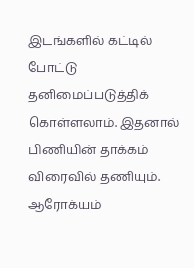இடங்களில் கட்டில் போட்டு தனிமைப்படுத்திக் கொள்ளலாம். இதனால் பிணியின் தாக்கம் விரைவில் தணியும். ஆரோக்யம்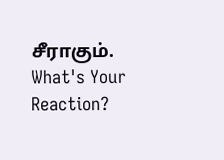சீராகும்.
What's Your Reaction?